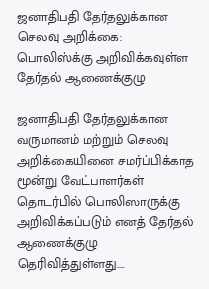ஜனாதிபதி தேர்தலுக்கான செலவு அறிக்கை: பொலிஸ்க்கு அறிவிக்கவுள்ள தேர்தல் ஆணைக்குழு

ஜனாதிபதி தேர்தலுக்கான வருமானம் மற்றும் செலவு அறிக்கையினை சமர்ப்பிக்காத மூன்று வேட்பாளர்கள் தொடர்பில் பொலிஸாருக்கு அறிவிக்கப்படும் எனத் தேர்தல் ஆணைக்குழு தெரிவித்துள்ளது.…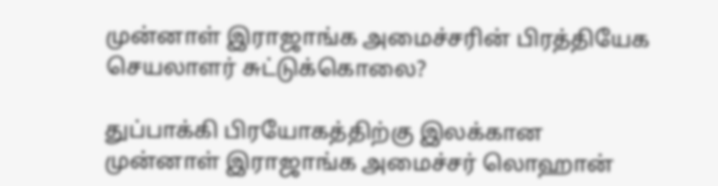முன்னாள் இராஜாங்க அமைச்சரின் பிரத்தியேக செயலாளர் சுட்டுக்கொலை?

துப்பாக்கி பிரயோகத்திற்கு இலக்கான முன்னாள் இராஜாங்க அமைச்சர் லொஹான்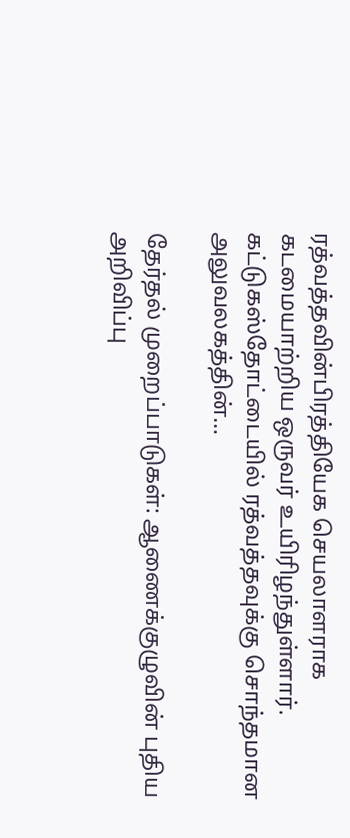ரத்வத்தவின்பிரத்தியேக செயலாளராக கடமையாற்றிய ஒருவர் உயிரிழந்துள்ளார். கட்டுகஸ்தோட்டையில் ரத்வத்தவுக்கு சொந்தமான அலுவலகத்தின்…

தேர்தல் முறைப்பாடுகள்: ஆணைக்குழுவின் புதிய அறிவிப்பு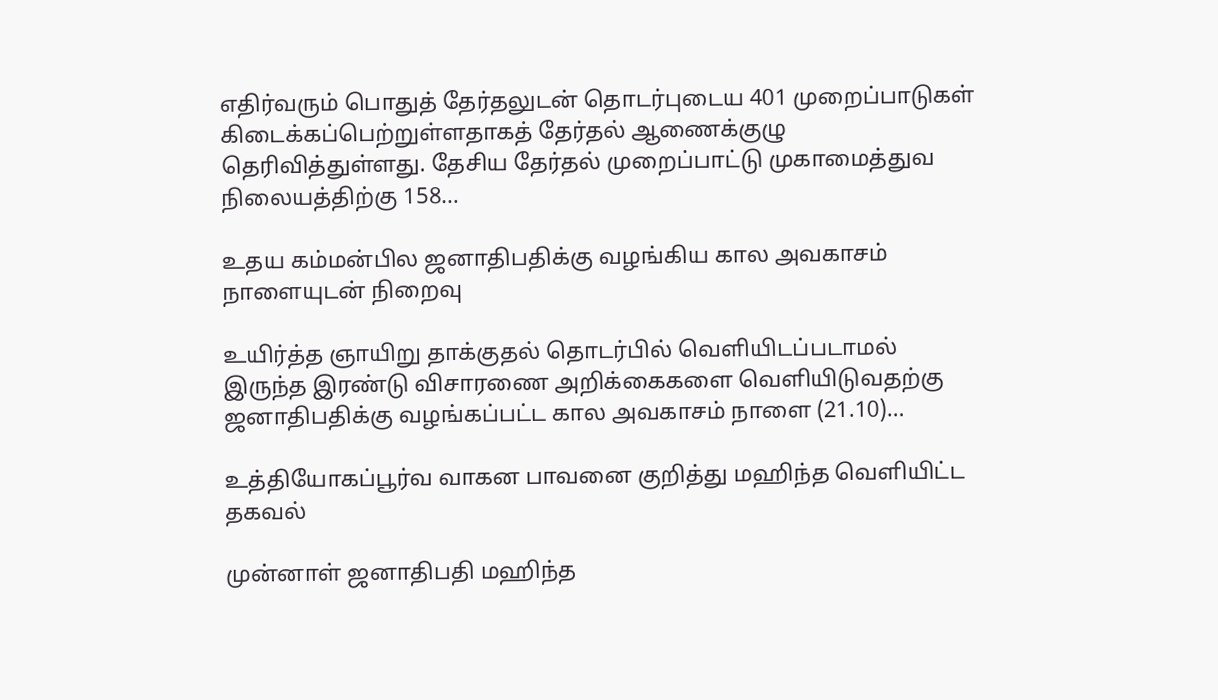எதிர்வரும் பொதுத் தேர்தலுடன் தொடர்புடைய 401 முறைப்பாடுகள் கிடைக்கப்பெற்றுள்ளதாகத் தேர்தல் ஆணைக்குழு தெரிவித்துள்ளது. தேசிய தேர்தல் முறைப்பாட்டு முகாமைத்துவ நிலையத்திற்கு 158…

உதய கம்மன்பில ஜனாதிபதிக்கு வழங்கிய கால அவகாசம் நாளையுடன் நிறைவு

உயிர்த்த ஞாயிறு தாக்குதல் தொடர்பில் வெளியிடப்படாமல் இருந்த இரண்டு விசாரணை அறிக்கைகளை வெளியிடுவதற்கு ஜனாதிபதிக்கு வழங்கப்பட்ட கால அவகாசம் நாளை (21.10)…

உத்தியோகப்பூர்வ வாகன பாவனை குறித்து மஹிந்த வெளியிட்ட தகவல்

முன்னாள் ஜனாதிபதி மஹிந்த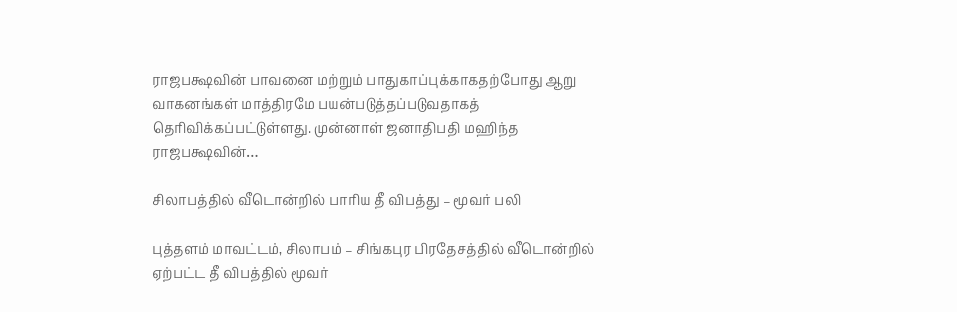ராஜபக்ஷவின் பாவனை மற்றும் பாதுகாப்புக்காகதற்போது ஆறு வாகனங்கள் மாத்திரமே பயன்படுத்தப்படுவதாகத் தெரிவிக்கப்பட்டுள்ளது. முன்னாள் ஜனாதிபதி மஹிந்த ராஜபக்ஷவின்…

சிலாபத்தில் வீடொன்றில் பாரிய தீ விபத்து – மூவர் பலி

புத்தளம் மாவட்டம், சிலாபம் – சிங்கபுர பிரதேசத்தில் வீடொன்றில் ஏற்பட்ட தீ விபத்தில் மூவர்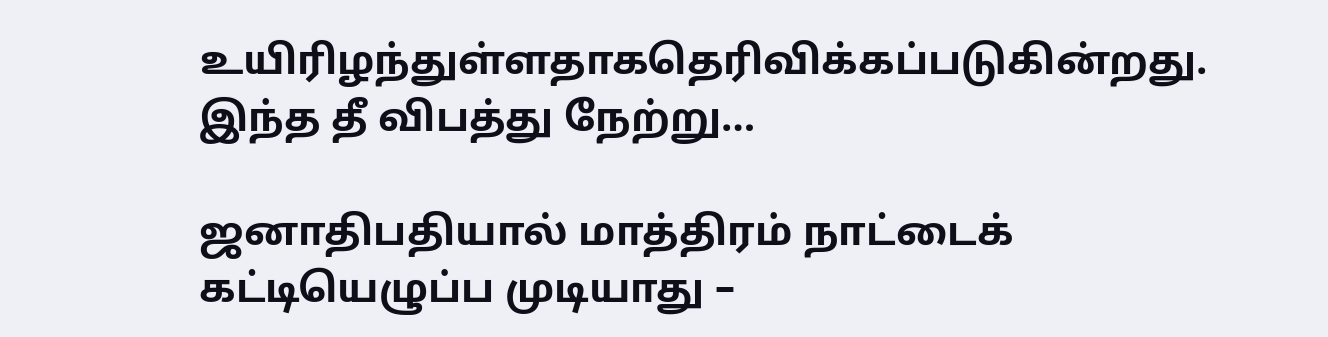உயிரிழந்துள்ளதாகதெரிவிக்கப்படுகின்றது. இந்த தீ விபத்து நேற்று…

ஜனாதிபதியால் மாத்திரம் நாட்டைக் கட்டியெழுப்ப முடியாது –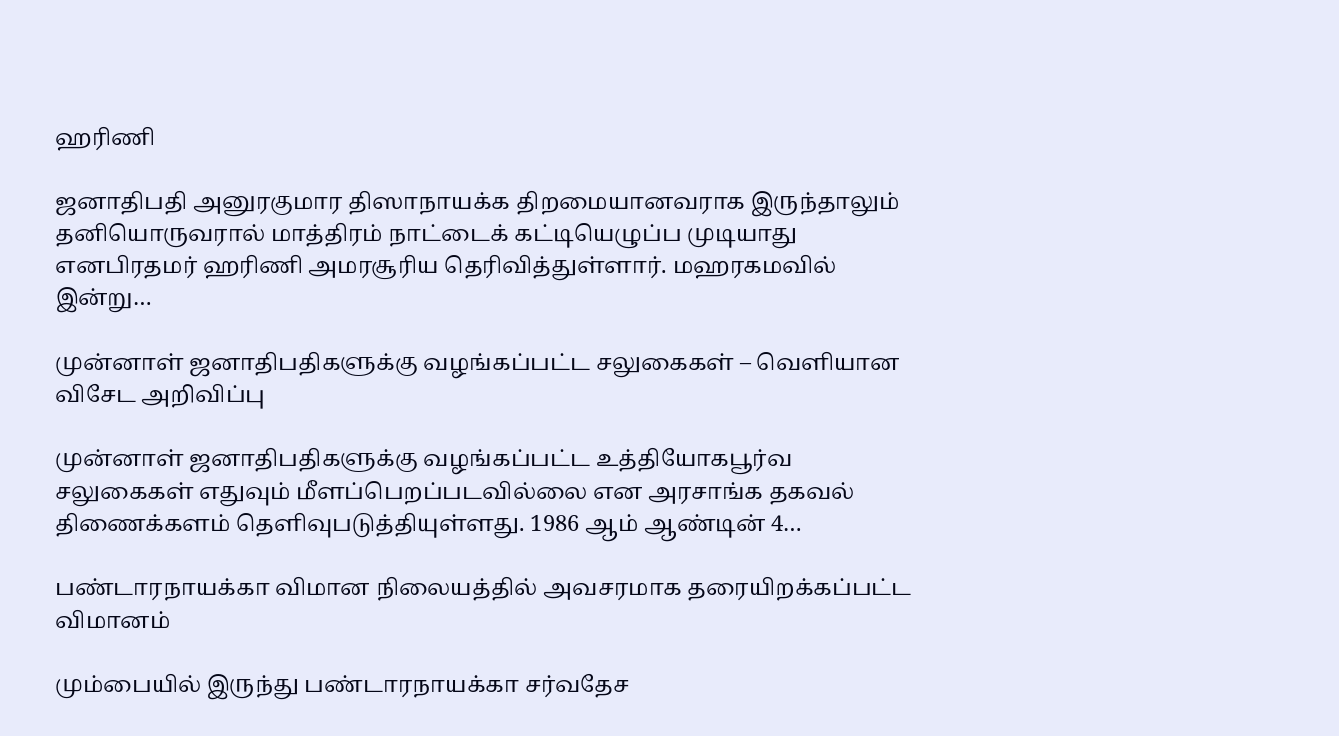ஹரிணி

ஜனாதிபதி அனுரகுமார திஸாநாயக்க திறமையானவராக இருந்தாலும் தனியொருவரால் மாத்திரம் நாட்டைக் கட்டியெழுப்ப முடியாது எனபிரதமர் ஹரிணி அமரசூரிய தெரிவித்துள்ளார். மஹரகமவில் இன்று…

முன்னாள் ஜனாதிபதிகளுக்கு வழங்கப்பட்ட சலுகைகள் – வெளியான விசேட அறிவிப்பு

முன்னாள் ஜனாதிபதிகளுக்கு வழங்கப்பட்ட உத்தியோகபூர்வ சலுகைகள் எதுவும் மீளப்பெறப்படவில்லை என அரசாங்க தகவல் திணைக்களம் தெளிவுபடுத்தியுள்ளது. 1986 ஆம் ஆண்டின் 4…

பண்டாரநாயக்கா விமான நிலையத்தில் அவசரமாக தரையிறக்கப்பட்ட விமானம்

மும்பையில் இருந்து பண்டாரநாயக்கா சர்வதேச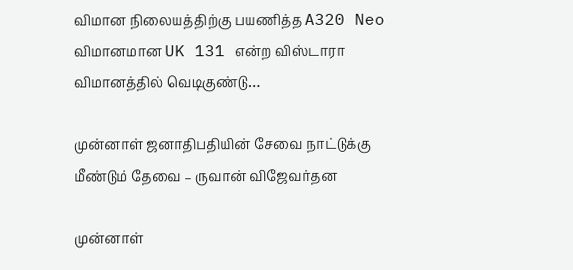விமான நிலையத்திற்கு பயணித்த A320 Neo விமானமான UK 131 என்ற விஸ்டாரா விமானத்தில் வெடிகுண்டு…

முன்னாள் ஜனாதிபதியின் சேவை நாட்டுக்கு மீண்டும் தேவை – ருவான் விஜேவர்தன

முன்னாள்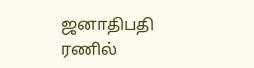ஜனாதிபதி ரணில்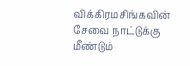விக்கிரமசிங்கவின் சேவை நாட்டுக்கு மீண்டும்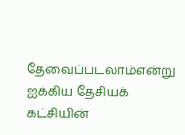தேவைப்படலாம்என்று ஐக்கிய தேசியக் கட்சியின்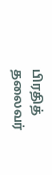பிரதித் தலைவர்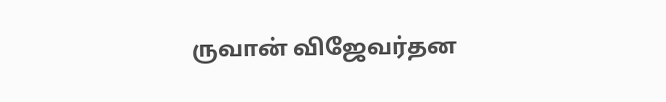ருவான் விஜேவர்தன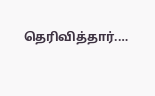தெரிவித்தார்.…